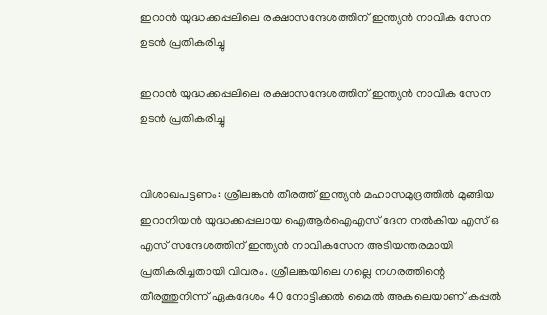ഇറാന്‍ യുദ്ധക്കപ്പലിലെ രക്ഷാസന്ദേശത്തിന് ഇന്ത്യന്‍ നാവിക സേന ഉടന്‍ പ്രതികരിച്ചു

ഇറാന്‍ യുദ്ധക്കപ്പലിലെ രക്ഷാസന്ദേശത്തിന് ഇന്ത്യന്‍ നാവിക സേന ഉടന്‍ പ്രതികരിച്ചു


വിശാഖപട്ടണം: ശ്രീലങ്കന്‍ തീരത്ത് ഇന്ത്യന്‍ മഹാസമുദ്രത്തില്‍ മുങ്ങിയ ഇറാനിയന്‍ യുദ്ധക്കപ്പലായ ഐആര്‍ഐഎസ് ദേന നല്‍കിയ എസ് ഒ എസ് സന്ദേശത്തിന് ഇന്ത്യന്‍ നാവികസേന അടിയന്തരമായി പ്രതികരിച്ചതായി വിവരം. ശ്രീലങ്കയിലെ ഗല്ലെ നഗരത്തിന്റെ തീരത്തുനിന്ന് ഏകദേശം 40 നോട്ടിക്കല്‍ മൈല്‍ അകലെയാണ് കപ്പല്‍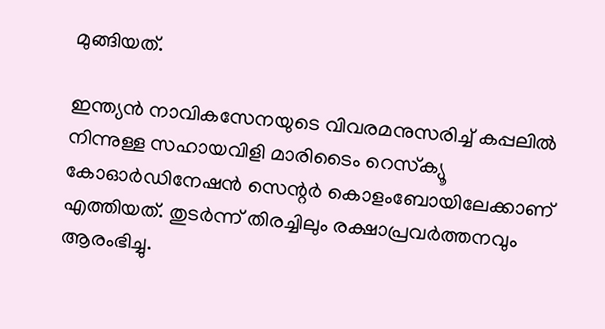മുങ്ങിയത്.

ഇന്ത്യന്‍ നാവികസേനയുടെ വിവരമനുസരിച്ച് കപ്പലില്‍ നിന്നുള്ള സഹായവിളി മാരിടൈം റെസ്‌ക്യൂ കോഓര്‍ഡിനേഷന്‍ സെന്റര്‍ കൊളംബോയിലേക്കാണ് എത്തിയത്. തുടര്‍ന്ന് തിരച്ചിലും രക്ഷാപ്രവര്‍ത്തനവും ആരംഭിച്ചു.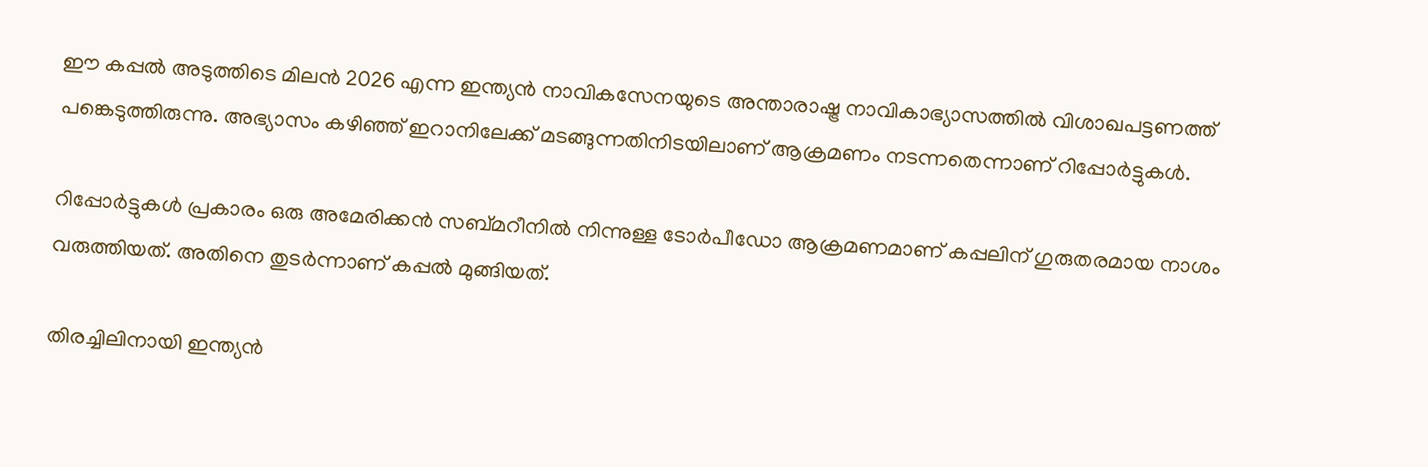ഈ കപ്പല്‍ അടുത്തിടെ മിലന്‍ 2026 എന്ന ഇന്ത്യന്‍ നാവികസേനയുടെ അന്താരാഷ്ട്ര നാവികാഭ്യാസത്തില്‍ വിശാഖപട്ടണത്ത് പങ്കെടുത്തിരുന്നു. അഭ്യാസം കഴിഞ്ഞ് ഇറാനിലേക്ക് മടങ്ങുന്നതിനിടയിലാണ് ആക്രമണം നടന്നതെന്നാണ് റിപ്പോര്‍ട്ടുകള്‍.

റിപ്പോര്‍ട്ടുകള്‍ പ്രകാരം ഒരു അമേരിക്കന്‍ സബ്മറീനില്‍ നിന്നുള്ള ടോര്‍പീഡോ ആക്രമണമാണ് കപ്പലിന് ഗുരുതരമായ നാശം വരുത്തിയത്. അതിനെ തുടര്‍ന്നാണ് കപ്പല്‍ മുങ്ങിയത്.

തിരച്ചിലിനായി ഇന്ത്യന്‍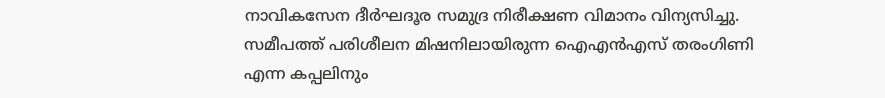നാവികസേന ദീര്‍ഘദൂര സമുദ്ര നിരീക്ഷണ വിമാനം വിന്യസിച്ചു. സമീപത്ത് പരിശീലന മിഷനിലായിരുന്ന ഐഎന്‍എസ് തരംഗിണി എന്ന കപ്പലിനും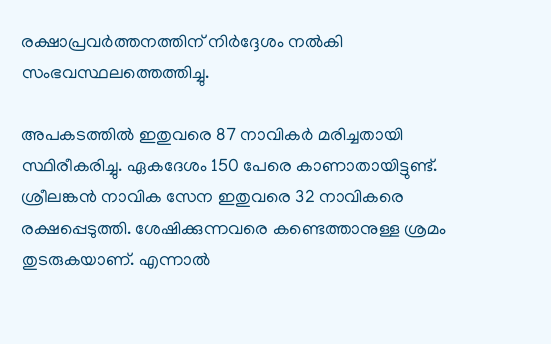രക്ഷാപ്രവര്‍ത്തനത്തിന് നിര്‍ദ്ദേശം നല്‍കി സംഭവസ്ഥലത്തെത്തിച്ചു.

അപകടത്തില്‍ ഇതുവരെ 87 നാവികര്‍ മരിച്ചതായി സ്ഥിരീകരിച്ചു. ഏകദേശം 150 പേരെ കാണാതായിട്ടുണ്ട്. ശ്രീലങ്കന്‍ നാവിക സേന ഇതുവരെ 32 നാവികരെ രക്ഷപ്പെടുത്തി. ശേഷിക്കുന്നവരെ കണ്ടെത്താനുള്ള ശ്രമം തുടരുകയാണ്. എന്നാല്‍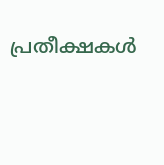പ്രതീക്ഷകള്‍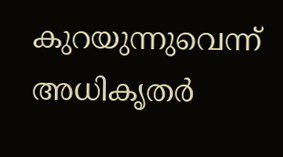കുറയുന്നുവെന്ന് അധികൃതര്‍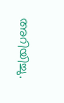അറിയിച്ചു.